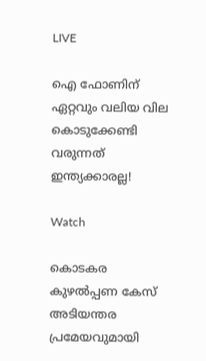LIVE

ഐ ഫോണിന് ഏറ്റവും വലിയ വില കൊടുക്കേണ്ടി വരുന്നത് ഇന്ത്യക്കാരല്ല!

Watch

കൊടകര കുഴല്‍പ്പണ കേസ് അടിയന്തര പ്രമേയവുമായി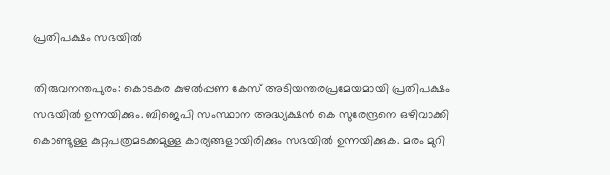പ്രതിപക്ഷം സഭയില്‍

തിരുവനന്തപുരം: കൊടകര കുഴല്‍പ്പണ കേസ് അടിയന്തരപ്രമേയമായി പ്രതിപക്ഷം സഭയില്‍ ഉന്നയിക്കും. ബിജെപി സംസ്ഥാന അദ്ധ്യക്ഷന്‍ കെ സുരേന്ദ്രനെ ഒഴിവാക്കി കൊണ്ടുള്ള കുറ്റപത്രമടക്കമുള്ള കാര്യങ്ങളായിരിക്കും സഭയില്‍ ഉന്നയിക്കുക. മരം മുറി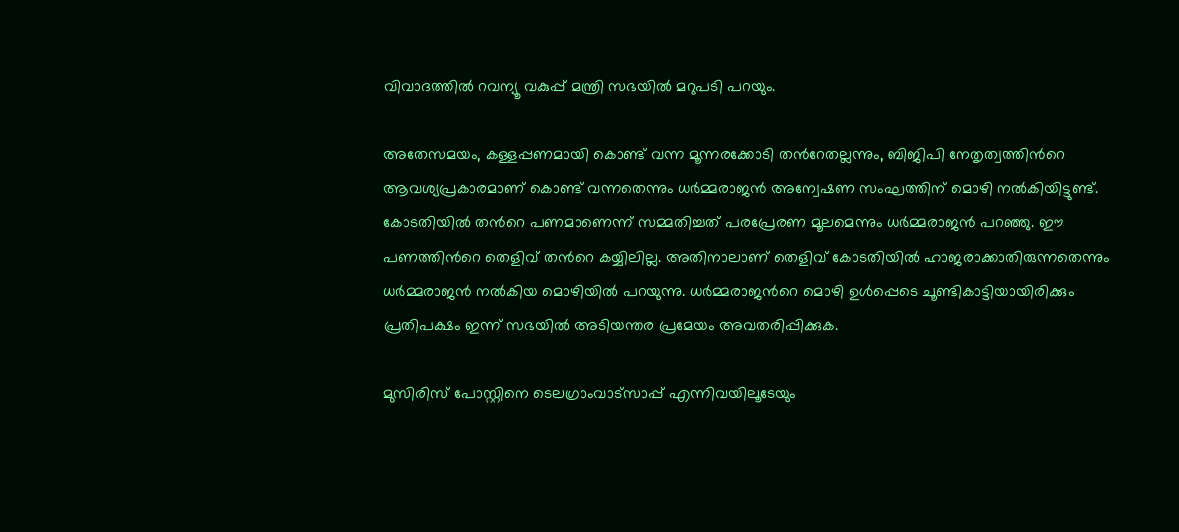വിവാദത്തില്‍ റവന്യൂ വകുപ്പ് മന്ത്രി സഭയില്‍ മറുപടി പറയും.

അതേസമയം, കള്ളപ്പണമായി കൊണ്ട് വന്ന മൂന്നരക്കോടി തന്‍റേതല്ലന്നും, ബിജിപി നേതൃത്വത്തിന്‍റെ ആവശ്യപ്രകാരമാണ് കൊണ്ട് വന്നതെന്നും ധര്‍മ്മരാജന്‍ അന്വേഷണ സംഘത്തിന് മൊഴി നല്‍കിയിട്ടുണ്ട്. കോടതിയില്‍ തന്‍റെ പണമാണെന്ന് സമ്മതിച്ചത് പരപ്രേരണ മൂലമെന്നും ധര്‍മ്മരാജന്‍ പറഞ്ഞു. ഈ പണത്തിന്‍റെ തെളിവ് തന്‍റെ കയ്യിലില്ല. അതിനാലാണ് തെളിവ് കോടതിയില്‍ ഹാജരാക്കാതിരുന്നതെന്നും ധര്‍മ്മരാജന്‍ നല്‍കിയ മൊഴിയില്‍ പറയുന്നു. ധര്‍മ്മരാജന്‍റെ മൊഴി ഉള്‍പ്പെടെ ചൂണ്ടികാട്ടിയായിരിക്കും പ്രതിപക്ഷം ഇന്ന് സഭയില്‍ അടിയന്തര പ്രമേയം അവതരിപ്പിക്കുക.

മുസിരിസ് പോസ്റ്റിനെ ടെലഗ്രാംവാട്‌സാപ്പ് എന്നിവയിലൂടേയും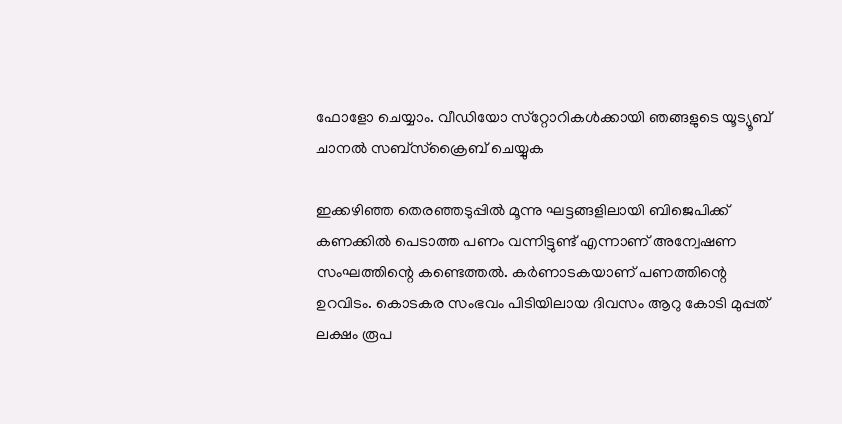ഫോളോ ചെയ്യാം. വീഡിയോ സ്‌റ്റോറികള്‍ക്കായി ഞങ്ങളുടെ യൂട്യൂബ് ചാനല്‍ സബ്‌സ്‌ക്രൈബ് ചെയ്യുക

ഇക്കഴിഞ്ഞ തെരഞ്ഞടുപ്പില്‍ മൂന്നു ഘട്ടങ്ങളിലായി ബിജെപിക്ക് കണക്കില്‍ പെടാത്ത പണം വന്നിട്ടുണ്ട് എന്നാണ് അന്വേഷണ സംഘത്തിന്റെ കണ്ടെത്തല്‍. കര്‍ണാടകയാണ് പണത്തിന്റെ ഉറവിടം. കൊടകര സംഭവം പിടിയിലായ ദിവസം ആറു കോടി മുപ്പത് ലക്ഷം രൂപ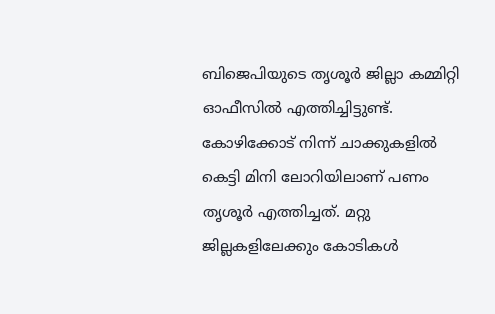ബിജെപിയുടെ തൃശൂര്‍ ജില്ലാ കമ്മിറ്റി ഓഫീസില്‍ എത്തിച്ചിട്ടുണ്ട്. കോഴിക്കോട് നിന്ന് ചാക്കുകളില്‍ കെട്ടി മിനി ലോറിയിലാണ് പണം തൃശൂര്‍ എത്തിച്ചത്. മറ്റു ജില്ലകളിലേക്കും കോടികള്‍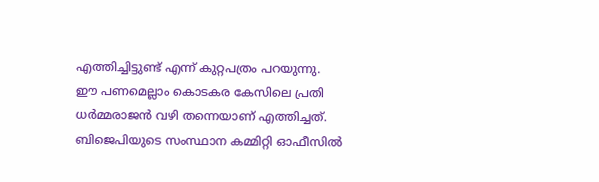എത്തിച്ചിട്ടുണ്ട് എന്ന് കുറ്റപത്രം പറയുന്നു. ഈ പണമെല്ലാം കൊടകര കേസിലെ പ്രതി ധര്‍മ്മരാജന്‍ വഴി തന്നെയാണ് എത്തിച്ചത്. ബിജെപിയുടെ സംസ്ഥാന കമ്മിറ്റി ഓഫീസില്‍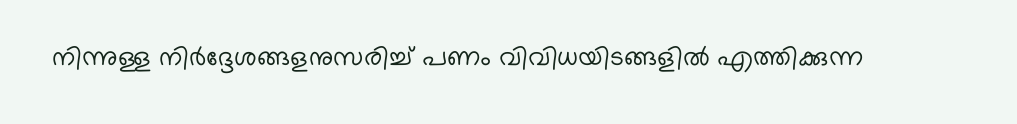നിന്നുള്ള നിര്‍ദ്ദേശങ്ങളനുസരിച്ച് പണം വിവിധയിടങ്ങളില്‍ എത്തിക്കുന്ന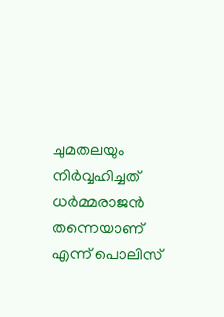ചുമതലയും നിര്‍വ്വഹിച്ചത് ധര്‍മ്മരാജന്‍ തന്നെയാണ് എന്ന് പൊലിസ്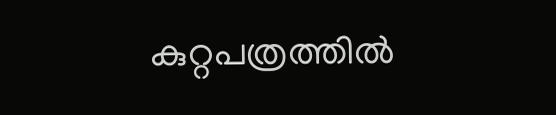കുറ്റപത്രത്തില്‍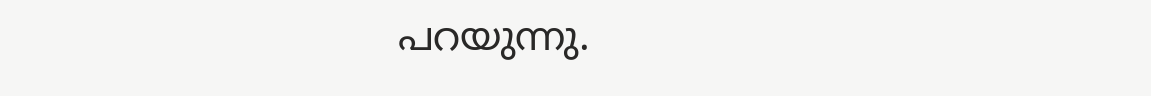പറയുന്നു.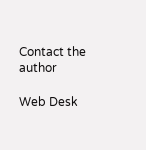Contact the author

Web Desk